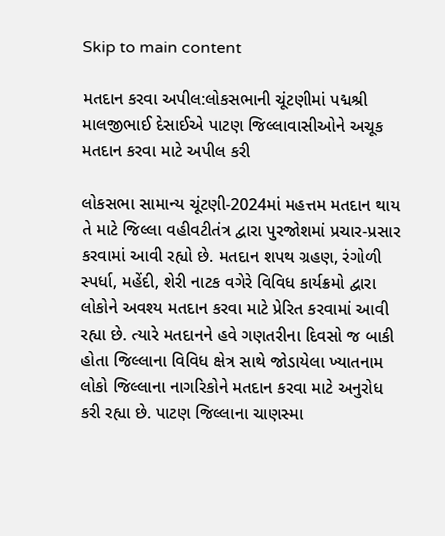Skip to main content

મતદાન કરવા અપીલ:લોકસભાની ચૂંટણીમાં પદ્મશ્રી માલજીભાઈ દેસાઈએ પાટણ જિલ્લાવાસીઓને અચૂક મતદાન કરવા માટે અપીલ કરી

લોકસભા સામાન્ય ચૂંટણી-2024માં મહત્તમ મતદાન થાય તે માટે જિલ્લા વહીવટીતંત્ર દ્વારા પુરજોશમાં પ્રચાર-પ્રસાર કરવામાં આવી રહ્યો છે. મતદાન શપથ ગ્રહણ, રંગોળી સ્પર્ધા, મહેંદી, શેરી નાટક વગેરે વિવિધ કાર્યક્રમો દ્વારા લોકોને અવશ્ય મતદાન કરવા માટે પ્રેરિત કરવામાં આવી રહ્યા છે. ત્યારે મતદાનને હવે ગણતરીના દિવસો જ બાકી હોતા જિલ્લાના વિવિધ ક્ષેત્ર સાથે જોડાયેલા ખ્યાતનામ લોકો જિલ્લાના નાગરિકોને મતદાન કરવા માટે અનુરોધ કરી રહ્યા છે. પાટણ જિલ્લાના ચાણસ્મા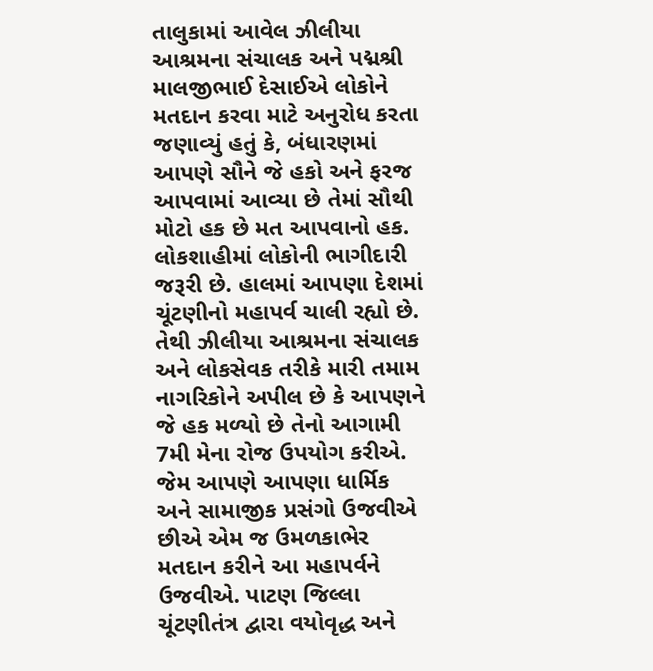તાલુકામાં આવેલ ઝીલીયા આશ્રમના સંચાલક અને પદ્મશ્રી માલજીભાઈ દેસાઈએ લોકોને મતદાન કરવા માટે અનુરોધ કરતા જણાવ્યું હતું કે, બંધારણમાં આપણે સૌને જે હકો અને ફરજ આપવામાં આવ્યા છે તેમાં સૌથી મોટો હક છે મત આપવાનો હક. લોકશાહીમાં લોકોની ભાગીદારી જરૂરી છે. હાલમાં આપણા દેશમાં ચૂંટણીનો મહાપર્વ ચાલી રહ્યો છે. તેથી ઝીલીયા આશ્રમના સંચાલક અને લોકસેવક તરીકે મારી તમામ નાગરિકોને અપીલ છે કે આપણને જે હક મળ્યો છે તેનો આગામી 7મી મેના રોજ ઉપયોગ કરીએ. જેમ આપણે આપણા ધાર્મિક અને સામાજીક પ્રસંગો ઉજવીએ છીએ એમ જ ઉમળકાભેર મતદાન કરીને આ મહાપર્વને ઉજવીએ. પાટણ જિલ્લા ચૂંટણીતંત્ર દ્વારા વયોવૃદ્ધ અને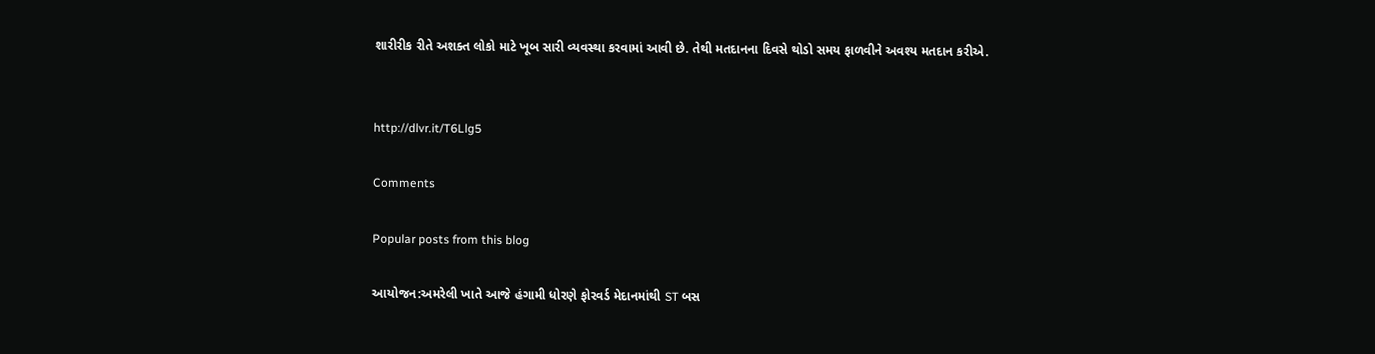શારીરીક રીતે અશક્ત લોકો માટે ખૂબ સારી વ્યવસ્થા કરવામાં આવી છે. તેથી મતદાનના દિવસે થોડો સમય ફાળવીને અવશ્ય મતદાન કરીએ.


http://dlvr.it/T6Llg5

Comments

Popular posts from this blog

આયોજન:અમરેલી ખાતે આજે હંગામી ધોરણે ફોરવર્ડ મેદાનમાંથી ST બસ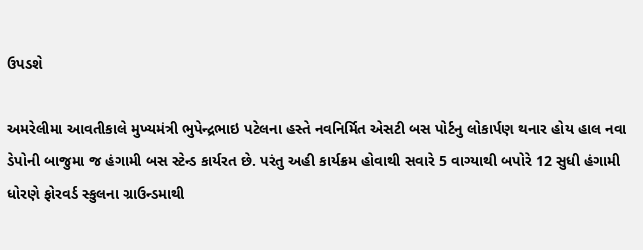ઉપડશે

અમરેલીમા આવતીકાલે મુખ્યમંત્રી ભુપેન્દ્રભાઇ પટેલના હસ્તે નવનિર્મિત એસટી બસ પોર્ટનુ લોકાર્પણ થનાર હોય હાલ નવા ડેપોની બાજુમા જ હંગામી બસ સ્ટેન્ડ કાર્યરત છે. પરંતુ અહી કાર્યક્રમ હોવાથી સવારે 5 વાગ્યાથી બપોરે 12 સુધી હંગામી ધોરણે ફોરવર્ડ સ્કુલના ગ્રાઉન્ડમાથી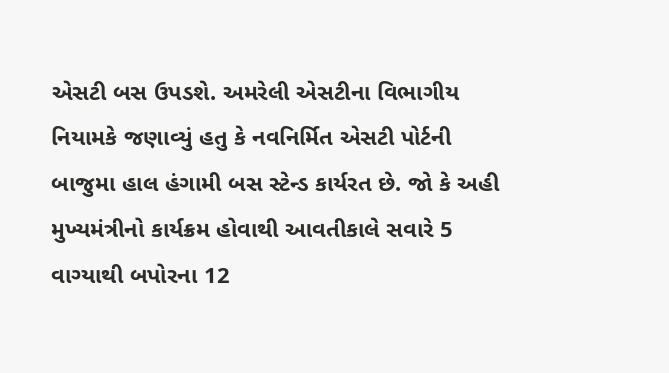એસટી બસ ઉપડશે. અમરેલી એસટીના વિભાગીય નિયામકે જણાવ્યું હતુ કે નવનિર્મિત એસટી પોર્ટની બાજુમા હાલ હંગામી બસ સ્ટેન્ડ કાર્યરત છે. જો કે અહી મુખ્યમંત્રીનો કાર્યક્રમ હોવાથી આવતીકાલે સવારે 5 વાગ્યાથી બપોરના 12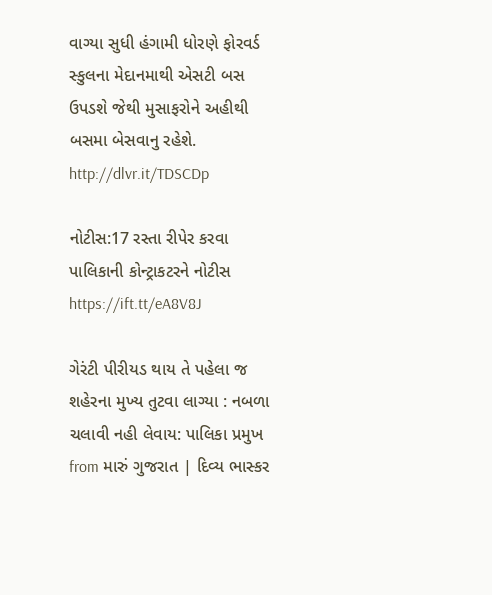વાગ્યા સુધી હંગામી ધોરણે ફોરવર્ડ સ્કુલના મેદાનમાથી એસટી બસ ઉપડશે જેથી મુસાફરોને અહીથી બસમા બેસવાનુ રહેશે. http://dlvr.it/TDSCDp

નોટીસ:17 રસ્તા રીપેર કરવા પાલિકાની કોન્ટ્રાકટરને નોટીસ https://ift.tt/eA8V8J

ગેરંટી પીરીયડ થાય તે પહેલા જ શહેરના મુખ્ય તુટવા લાગ્યા : નબળા ચલાવી નહી લેવાય: પાલિકા પ્રમુખ from મારું ગુજરાત | દિવ્ય ભાસ્કર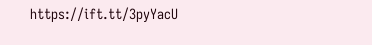https://ift.tt/3pyYacU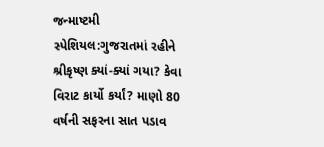જન્માષ્ટમી સ્પેશિયલ:ગુજરાતમાં રહીને શ્રીકૃષ્ણ ક્યાં-ક્યાં ગયા? કેવા વિરાટ કાર્યો કર્યાં? માણો 80 વર્ષની સફરના સાત પડાવ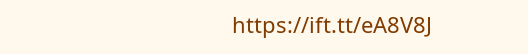https://ift.tt/eA8V8J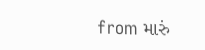from મારું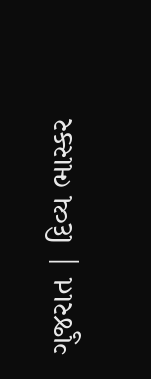ગુજરાત | દિવ્ય ભાસ્કર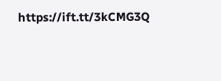https://ift.tt/3kCMG3Q